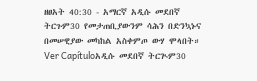ዘፀአት 40:30 - አማርኛ አዲሱ መደበኛ ትርጉም30 የመታጠቢያውንም ሳሕን በድንኳኑና በመሠዊያው መካከል አስቀምጦ ውሃ ሞላበት። Ver Capítuloአዲሱ መደበኛ ትርጒም30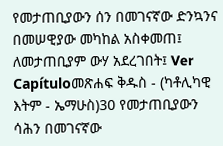የመታጠቢያውን ሰን በመገናኛው ድንኳንና በመሠዊያው መካከል አስቀመጠ፤ ለመታጠቢያም ውሃ አደረገበት፤ Ver Capítuloመጽሐፍ ቅዱስ - (ካቶሊካዊ እትም - ኤማሁስ)30 የመታጠቢያውን ሳሕን በመገናኛው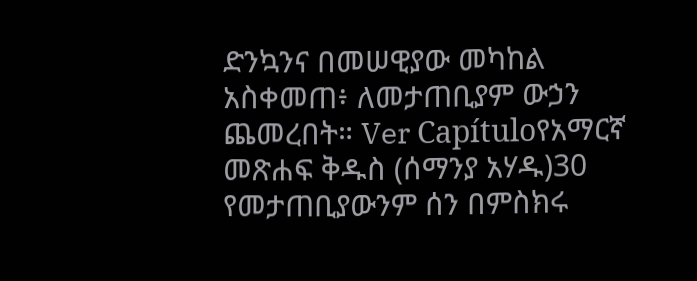ድንኳንና በመሠዊያው መካከል አስቀመጠ፥ ለመታጠቢያም ውኃን ጨመረበት። Ver Capítuloየአማርኛ መጽሐፍ ቅዱስ (ሰማንያ አሃዱ)30 የመታጠቢያውንም ሰን በምስክሩ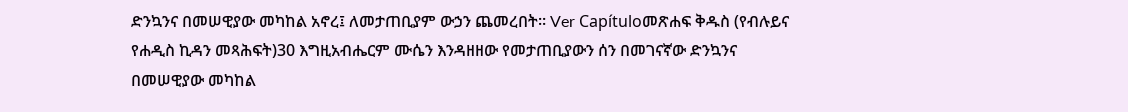ድንኳንና በመሠዊያው መካከል አኖረ፤ ለመታጠቢያም ውኃን ጨመረበት። Ver Capítuloመጽሐፍ ቅዱስ (የብሉይና የሐዲስ ኪዳን መጻሕፍት)30 እግዚአብሔርም ሙሴን እንዳዘዘው የመታጠቢያውን ሰን በመገናኛው ድንኳንና በመሠዊያው መካከል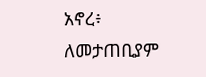አኖረ፥ ለመታጠቢያም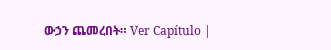ውኃን ጨመረበት። Ver Capítulo |